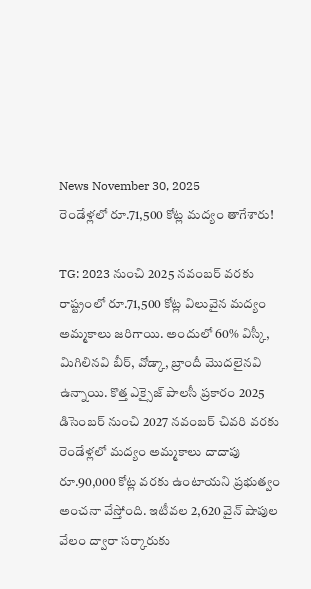News November 30, 2025
రెండేళ్లలో రూ.71,500 కోట్ల మద్యం తాగేశారు!

TG: 2023 నుంచి 2025 నవంబర్ వరకు రాష్ట్రంలో రూ.71,500 కోట్ల విలువైన మద్యం అమ్మకాలు జరిగాయి. అందులో 60% విస్కీ, మిగిలినవి బీర్, వోడ్కా, బ్రాందీ మొదలైనవి ఉన్నాయి. కొత్త ఎక్సైజ్ పాలసీ ప్రకారం 2025 డిసెంబర్ నుంచి 2027 నవంబర్ చివరి వరకు రెండేళ్లలో మద్యం అమ్మకాలు దాదాపు రూ.90,000 కోట్ల వరకు ఉంటాయని ప్రభుత్వం అంచనా వేస్తోంది. ఇటీవల 2,620 వైన్ షాపుల వేలం ద్వారా సర్కారుకు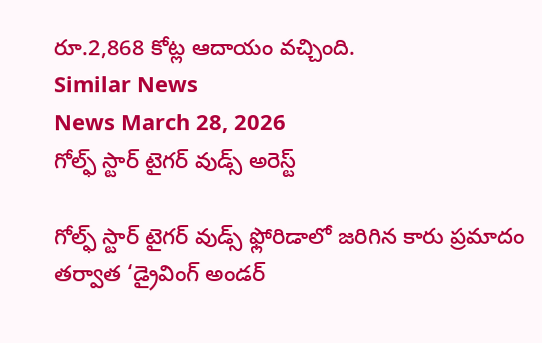రూ.2,868 కోట్ల ఆదాయం వచ్చింది.
Similar News
News March 28, 2026
గోల్ఫ్ స్టార్ టైగర్ వుడ్స్ అరెస్ట్

గోల్ఫ్ స్టార్ టైగర్ వుడ్స్ ఫ్లోరిడాలో జరిగిన కారు ప్రమాదం తర్వాత ‘డ్రైవింగ్ అండర్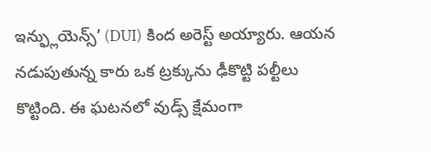ఇన్ఫ్లుయెన్స్’ (DUI) కింద అరెస్ట్ అయ్యారు. ఆయన నడుపుతున్న కారు ఒక ట్రక్కును ఢీకొట్టి పల్టీలు కొట్టింది. ఈ ఘటనలో వుడ్స్ క్షేమంగా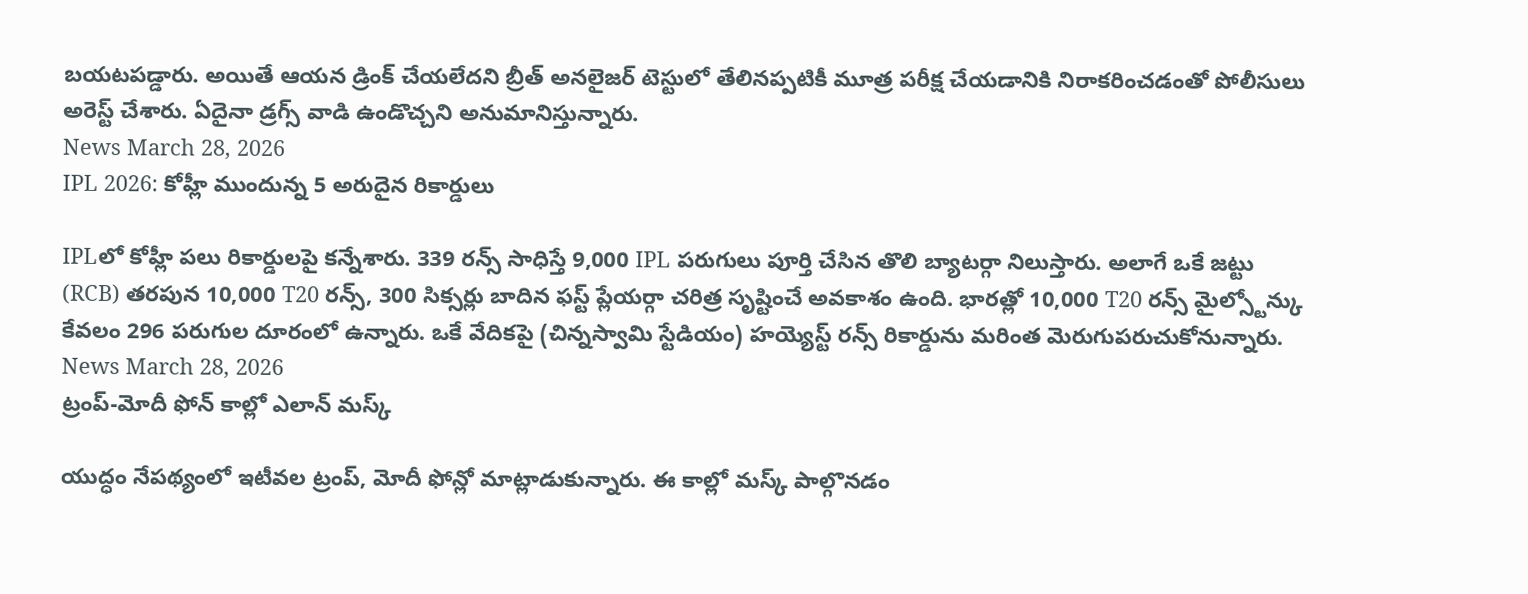బయటపడ్డారు. అయితే ఆయన డ్రింక్ చేయలేదని బ్రీత్ అనలైజర్ టెస్టులో తేలినప్పటికీ మూత్ర పరీక్ష చేయడానికి నిరాకరించడంతో పోలీసులు అరెస్ట్ చేశారు. ఏదైనా డ్రగ్స్ వాడి ఉండొచ్చని అనుమానిస్తున్నారు.
News March 28, 2026
IPL 2026: కోహ్లీ ముందున్న 5 అరుదైన రికార్డులు

IPLలో కోహ్లీ పలు రికార్డులపై కన్నేశారు. 339 రన్స్ సాధిస్తే 9,000 IPL పరుగులు పూర్తి చేసిన తొలి బ్యాటర్గా నిలుస్తారు. అలాగే ఒకే జట్టు (RCB) తరపున 10,000 T20 రన్స్, 300 సిక్సర్లు బాదిన ఫస్ట్ ప్లేయర్గా చరిత్ర సృష్టించే అవకాశం ఉంది. భారత్లో 10,000 T20 రన్స్ మైల్స్టోన్కు కేవలం 296 పరుగుల దూరంలో ఉన్నారు. ఒకే వేదికపై (చిన్నస్వామి స్టేడియం) హయ్యెస్ట్ రన్స్ రికార్డును మరింత మెరుగుపరుచుకోనున్నారు.
News March 28, 2026
ట్రంప్-మోదీ ఫోన్ కాల్లో ఎలాన్ మస్క్

యుద్ధం నేపథ్యంలో ఇటీవల ట్రంప్, మోదీ ఫోన్లో మాట్లాడుకున్నారు. ఈ కాల్లో మస్క్ పాల్గొనడం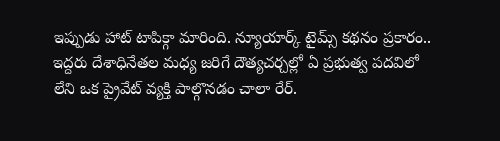ఇప్పుడు హాట్ టాపిక్గా మారింది. న్యూయార్క్ టైమ్స్ కథనం ప్రకారం.. ఇద్దరు దేశాధినేతల మధ్య జరిగే దౌత్యచర్చల్లో ఏ ప్రభుత్వ పదవిలో లేని ఒక ప్రైవేట్ వ్యక్తి పాల్గొనడం చాలా రేర్.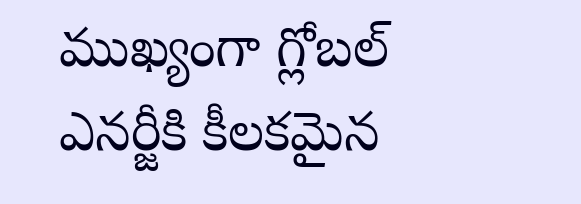ముఖ్యంగా గ్లోబల్ ఎనర్జీకి కీలకమైన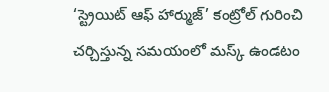‘స్ట్రెయిట్ ఆఫ్ హార్ముజ్’ కంట్రోల్ గురించి చర్చిస్తున్న సమయంలో మస్క్ ఉండటం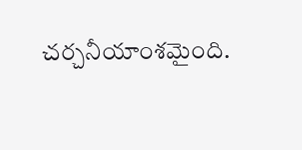చర్చనీయాంశమైంది.